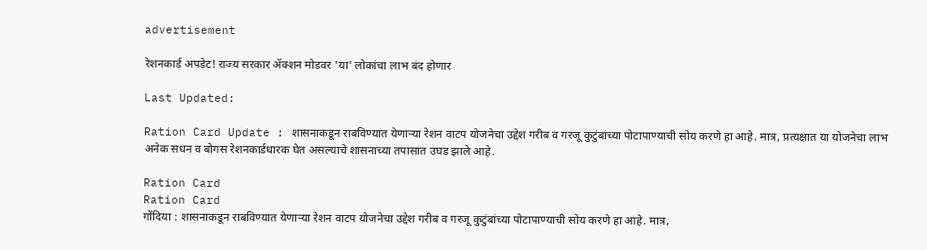advertisement

रेशनकार्ड अपडेट! राज्य सरकार ॲक्शन मोडवर 'या' लोकांचा लाभ बंद होणार

Last Updated:

Ration Card Update : शासनाकडून राबविण्यात येणाऱ्या रेशन वाटप योजनेचा उद्देश गरीब व गरजू कुटुंबांच्या पोटापाण्याची सोय करणे हा आहे. मात्र, प्रत्यक्षात या योजनेचा लाभ अनेक सधन व बोगस रेशनकार्डधारक घेत असल्याचे शासनाच्या तपासात उघड झाले आहे.

Ration Card
Ration Card
गोंदिया : शासनाकडून राबविण्यात येणाऱ्या रेशन वाटप योजनेचा उद्देश गरीब व गरजू कुटुंबांच्या पोटापाण्याची सोय करणे हा आहे. मात्र,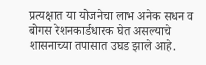प्रत्यक्षात या योजनेचा लाभ अनेक सधन व बोगस रेशनकार्डधारक घेत असल्याचे शासनाच्या तपासात उघड झाले आहे.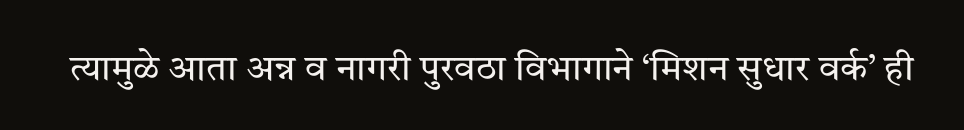त्यामुळे आता अन्न व नागरी पुरवठा विभागाने ‘मिशन सुधार वर्क’ ही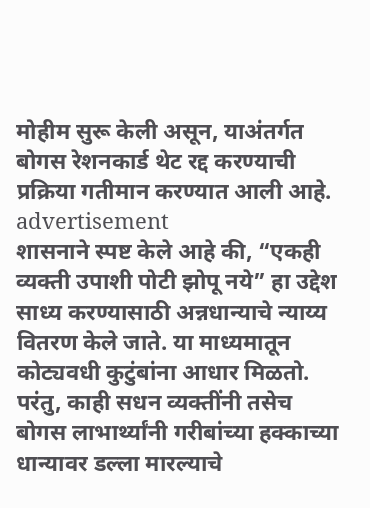मोहीम सुरू केली असून, याअंतर्गत बोगस रेशनकार्ड थेट रद्द करण्याची प्रक्रिया गतीमान करण्यात आली आहे.
advertisement
शासनाने स्पष्ट केले आहे की, “एकही व्यक्ती उपाशी पोटी झोपू नये” हा उद्देश साध्य करण्यासाठी अन्नधान्याचे न्याय्य वितरण केले जाते. या माध्यमातून कोट्यवधी कुटुंबांना आधार मिळतो. परंतु, काही सधन व्यक्तींनी तसेच बोगस लाभार्थ्यांनी गरीबांच्या हक्काच्या धान्यावर डल्ला मारल्याचे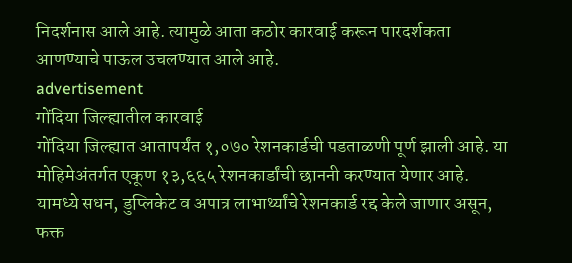निदर्शनास आले आहे. त्यामुळे आता कठोर कारवाई करून पारदर्शकता आणण्याचे पाऊल उचलण्यात आले आहे.
advertisement
गोंदिया जिल्ह्यातील कारवाई
गोंदिया जिल्ह्यात आतापर्यंत १,०७० रेशनकार्डची पडताळणी पूर्ण झाली आहे. या मोहिमेअंतर्गत एकूण १३,६६५ रेशनकार्डांची छाननी करण्यात येणार आहे. यामध्ये सधन, डुप्लिकेट व अपात्र लाभार्थ्यांचे रेशनकार्ड रद्द केले जाणार असून, फक्त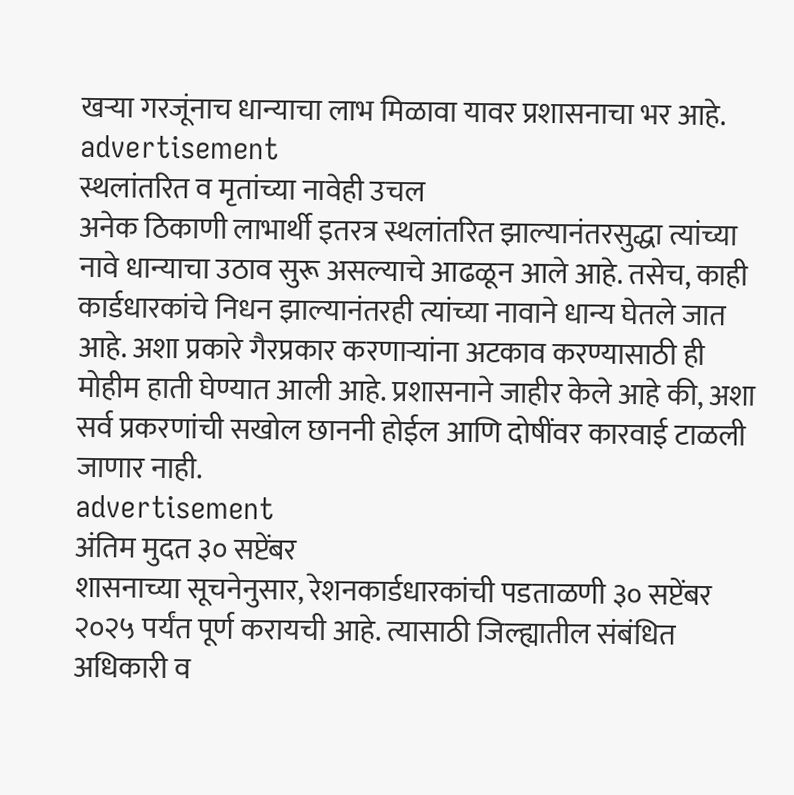खऱ्या गरजूंनाच धान्याचा लाभ मिळावा यावर प्रशासनाचा भर आहे.
advertisement
स्थलांतरित व मृतांच्या नावेही उचल
अनेक ठिकाणी लाभार्थी इतरत्र स्थलांतरित झाल्यानंतरसुद्धा त्यांच्या नावे धान्याचा उठाव सुरू असल्याचे आढळून आले आहे. तसेच, काही कार्डधारकांचे निधन झाल्यानंतरही त्यांच्या नावाने धान्य घेतले जात आहे. अशा प्रकारे गैरप्रकार करणाऱ्यांना अटकाव करण्यासाठी ही मोहीम हाती घेण्यात आली आहे. प्रशासनाने जाहीर केले आहे की, अशा सर्व प्रकरणांची सखोल छाननी होईल आणि दोषींवर कारवाई टाळली जाणार नाही.
advertisement
अंतिम मुदत ३० सप्टेंबर
शासनाच्या सूचनेनुसार, रेशनकार्डधारकांची पडताळणी ३० सप्टेंबर २०२५ पर्यंत पूर्ण करायची आहे. त्यासाठी जिल्ह्यातील संबंधित अधिकारी व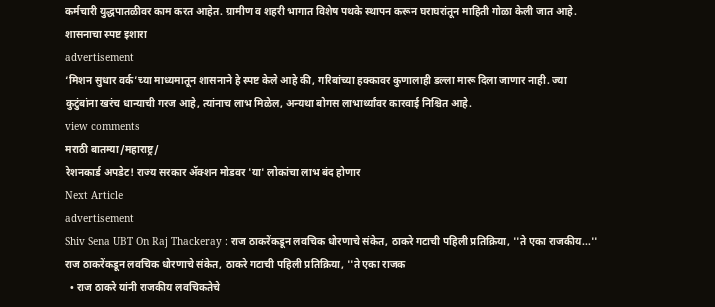कर्मचारी युद्धपातळीवर काम करत आहेत. ग्रामीण व शहरी भागात विशेष पथके स्थापन करून घराघरांतून माहिती गोळा केली जात आहे.
शासनाचा स्पष्ट इशारा
advertisement
‘मिशन सुधार वर्क’च्या माध्यमातून शासनाने हे स्पष्ट केले आहे की, गरिबांच्या हक्कावर कुणालाही डल्ला मारू दिला जाणार नाही. ज्या कुटुंबांना खरंच धान्याची गरज आहे, त्यांनाच लाभ मिळेल, अन्यथा बोगस लाभार्थ्यांवर कारवाई निश्चित आहे.
view comments
मराठी बातम्या/महाराष्ट्र/
रेशनकार्ड अपडेट! राज्य सरकार ॲक्शन मोडवर 'या' लोकांचा लाभ बंद होणार
Next Article
advertisement
Shiv Sena UBT On Raj Thackeray : राज ठाकरेंकडून लवचिक धोरणाचे संकेत, ठाकरे गटाची पहिली प्रतिक्रिया, ''ते एका राजकीय...''
राज ठाकरेंकडून लवचिक धोरणाचे संकेत, ठाकरे गटाची पहिली प्रतिक्रिया, ''ते एका राजक
  • राज ठाकरे यांनी राजकीय लवचिकतेचे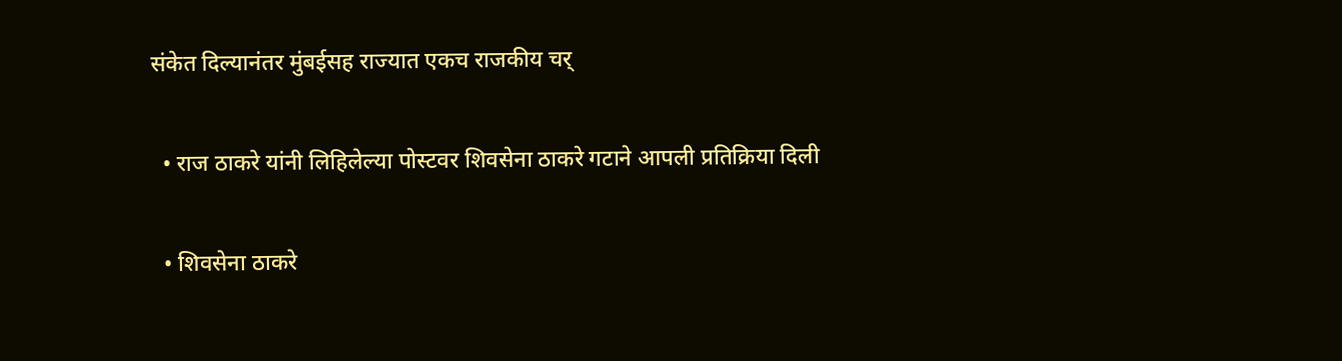संकेत दिल्यानंतर मुंबईसह राज्यात एकच राजकीय चर्

  • राज ठाकरे यांनी लिहिलेल्या पोस्टवर शिवसेना ठाकरे गटाने आपली प्रतिक्रिया दिली

  • शिवसेना ठाकरे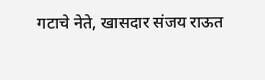गटाचे नेते, खासदार संजय राऊत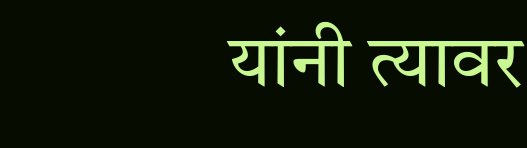यांनी त्यावर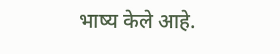भाष्य केले आहे.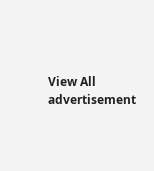View All
advertisement